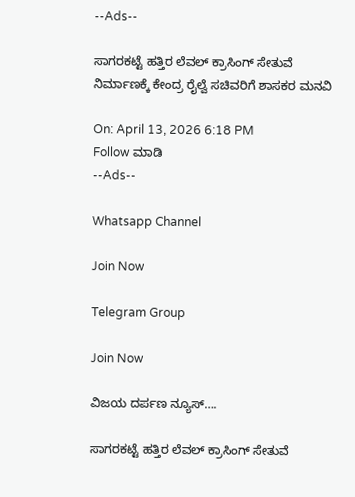--Ads--

ಸಾಗರಕಟ್ಟೆ ಹತ್ತಿರ ಲೆವಲ್‌ ಕ್ರಾಸಿಂಗ್‌ ಸೇತುವೆ ನಿರ್ಮಾಣಕ್ಕೆ ಕೇಂದ್ರ ರೈಲ್ವೆ ಸಚಿವರಿಗೆ ಶಾಸಕರ ಮನವಿ

On: April 13, 2026 6:18 PM
Follow ಮಾಡಿ
--Ads--

Whatsapp Channel

Join Now

Telegram Group

Join Now

ವಿಜಯ ದರ್ಪಣ ನ್ಯೂಸ್….

ಸಾಗರಕಟ್ಟೆ ಹತ್ತಿರ ಲೆವಲ್‌ ಕ್ರಾಸಿಂಗ್‌ ಸೇತುವೆ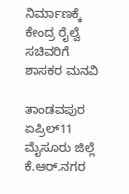ನಿರ್ಮಾಣಕ್ಕೆ ಕೇಂದ್ರ ರೈಲ್ವೆ ಸಚಿವರಿಗೆ ಶಾಸಕರ ಮನವಿ

ತಾಂಡವಪುರ ಏಪ್ರಿಲ್11 ಮೈಸೂರು ಜಿಲ್ಲೆ ಕೆ.ಆರ್.ನಗರ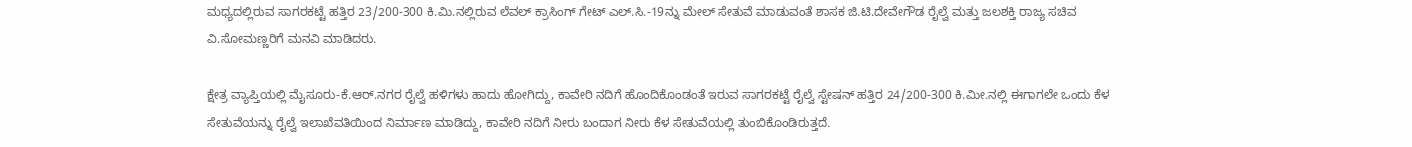ಮಧ್ಯದಲ್ಲಿರುವ ಸಾಗರಕಟ್ಟೆ ಹತ್ತಿರ 23/200-300 ಕಿ.ಮಿ.ನಲ್ಲಿರುವ ಲೆವಲ್ ಕ್ರಾಸಿಂಗ್ ಗೇಟ್ ಎಲ್.ಸಿ.-19ನ್ನು ಮೇಲ್ ಸೇತುವೆ ಮಾಡುವಂತೆ ಶಾಸಕ ಜಿ.ಟಿ.ದೇವೇಗೌಡ ರೈಲ್ವೆ ಮತ್ತು ಜಲಶಕ್ತಿ ರಾಜ್ಯ ಸಚಿವ ವಿ.ಸೋಮಣ್ಣರಿಗೆ ಮನವಿ ಮಾಡಿದರು.

ಕ್ಷೇತ್ರ ವ್ಯಾಪ್ತಿಯಲ್ಲಿ ಮೈಸೂರು-ಕೆ.ಆರ್.ನಗರ ರೈಲ್ವೆ ಹಳಿಗಳು ಹಾದು ಹೋಗಿದ್ದು, ಕಾವೇರಿ ನದಿಗೆ ಹೊಂದಿಕೊಂಡಂತೆ ಇರುವ ಸಾಗರಕಟ್ಟೆ ರೈಲ್ವೆ ಸ್ಟೇಷನ್ ಹತ್ತಿರ 24/200-300 ಕಿ.ಮೀ.ನಲ್ಲಿ ಈಗಾಗಲೇ ಒಂದು ಕೆಳ ಸೇತುವೆಯನ್ನು ರೈಲ್ವೆ ಇಲಾಖೆವತಿಯಿಂದ ನಿರ್ಮಾಣ ಮಾಡಿದ್ದು, ಕಾವೇರಿ ನದಿಗೆ ನೀರು ಬಂದಾಗ ನೀರು ಕೆಳ ಸೇತುವೆಯಲ್ಲಿ ತುಂಬಿಕೊಂಡಿರುತ್ತದೆ.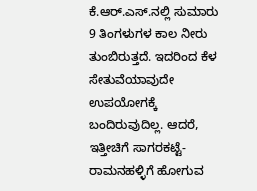ಕೆ.ಆರ್.ಎಸ್.ನಲ್ಲಿ ಸುಮಾರು 9 ತಿಂಗಳುಗಳ ಕಾಲ ನೀರು ತುಂಬಿರುತ್ತದೆ. ಇದರಿಂದ ಕೆಳ ಸೇತುವೆಯಾವುದೇ ಉಪಯೋಗಕ್ಕೆ ಬಂದಿರುವುದಿಲ್ಲ. ಆದರೆ, ಇತ್ತೀಚಿಗೆ ಸಾಗರಕಟ್ಟೆ-ರಾಮನಹಳ್ಳಿಗೆ ಹೋಗುವ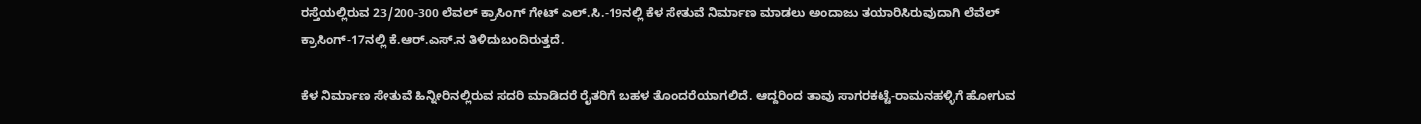ರಸ್ತೆಯಲ್ಲಿರುವ 23/200-300 ಲೆವಲ್ ಕ್ರಾಸಿಂಗ್ ಗೇಟ್ ಎಲ್.ಸಿ.-19ನಲ್ಲಿ ಕೆಳ ಸೇತುವೆ ನಿರ್ಮಾಣ ಮಾಡಲು ಅಂದಾಜು ತಯಾರಿಸಿರುವುದಾಗಿ ಲೆವೆಲ್ ಕ್ರಾಸಿಂಗ್-17ನಲ್ಲಿ ಕೆ.ಆ‌ರ್.ಎಸ್.ನ ತಿಳಿದುಬಂದಿರುತ್ತದೆ.

ಕೆಳ ನಿರ್ಮಾಣ ಸೇತುವೆ ಹಿನ್ನೀರಿನಲ್ಲಿರುವ ಸದರಿ ಮಾಡಿದರೆ ರೈತರಿಗೆ ಬಹಳ ತೊಂದರೆಯಾಗಲಿದೆ. ಆದ್ದರಿಂದ ತಾವು ಸಾಗರಕಟ್ಟೆ-ರಾಮನಹಳ್ಳಿಗೆ ಹೋಗುವ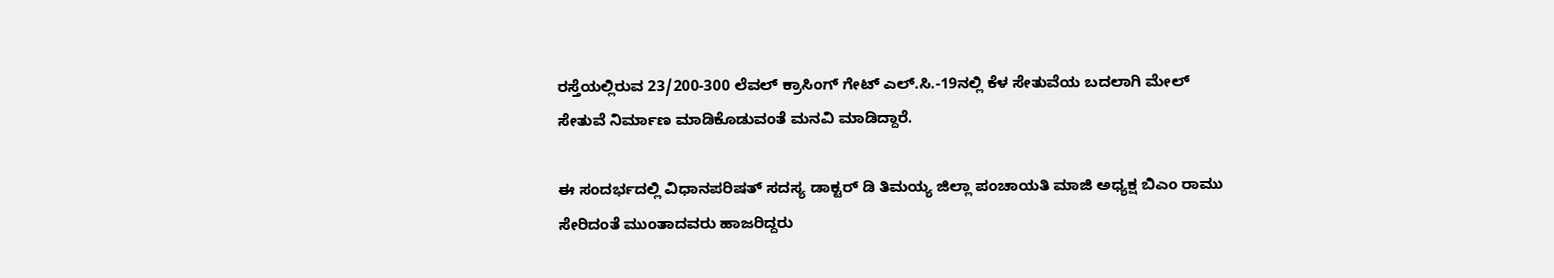ರಸ್ತೆಯಲ್ಲಿರುವ 23/200-300 ಲೆವಲ್ ಕ್ರಾಸಿಂಗ್ ಗೇಟ್ ಎಲ್.ಸಿ.-19ನಲ್ಲಿ ಕೆಳ ಸೇತುವೆಯ ಬದಲಾಗಿ ಮೇಲ್ ಸೇತುವೆ ನಿರ್ಮಾಣ ಮಾಡಿಕೊಡುವಂತೆ ಮನವಿ ಮಾಡಿದ್ದಾರೆ.

ಈ ಸಂದರ್ಭದಲ್ಲಿ ವಿಧಾನಪರಿಷತ್ ಸದಸ್ಯ ಡಾಕ್ಟರ್ ಡಿ ತಿಮಯ್ಯ ಜಿಲ್ಲಾ ಪಂಚಾಯತಿ ಮಾಜಿ ಅಧ್ಯಕ್ಷ ಬಿಎಂ ರಾಮು ಸೇರಿದಂತೆ ಮುಂತಾದವರು ಹಾಜರಿದ್ದರು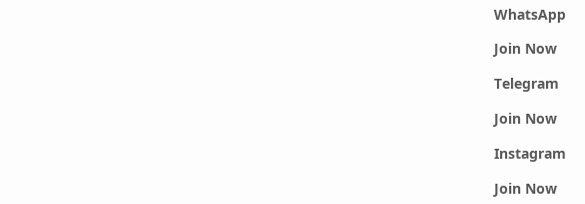WhatsApp

Join Now

Telegram

Join Now

Instagram

Join Now